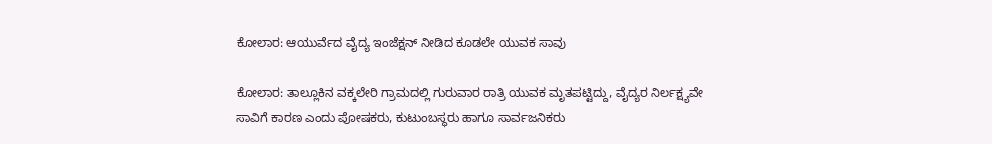ಕೋಲಾರ: ಆಯುರ್ವೆದ ವೈದ್ಯ ಇಂಜೆಕ್ಷನ್ ನೀಡಿದ ಕೂಡಲೇ ಯುವಕ ಸಾವು

ಕೋಲಾರ: ತಾಲ್ಲೂಕಿನ ವಕ್ಕಲೇರಿ ಗ್ರಾಮದಲ್ಲಿ ಗುರುವಾರ ರಾತ್ರಿ ಯುವಕ ಮೃತಪಟ್ಟಿದ್ದು, ವೈದ್ಯರ ನಿರ್ಲಕ್ಷ್ಯವೇ ಸಾವಿಗೆ ಕಾರಣ ಎಂದು ಪೋಷಕರು, ಕುಟುಂಬಸ್ಥರು ಹಾಗೂ ಸಾರ್ವಜನಿಕರು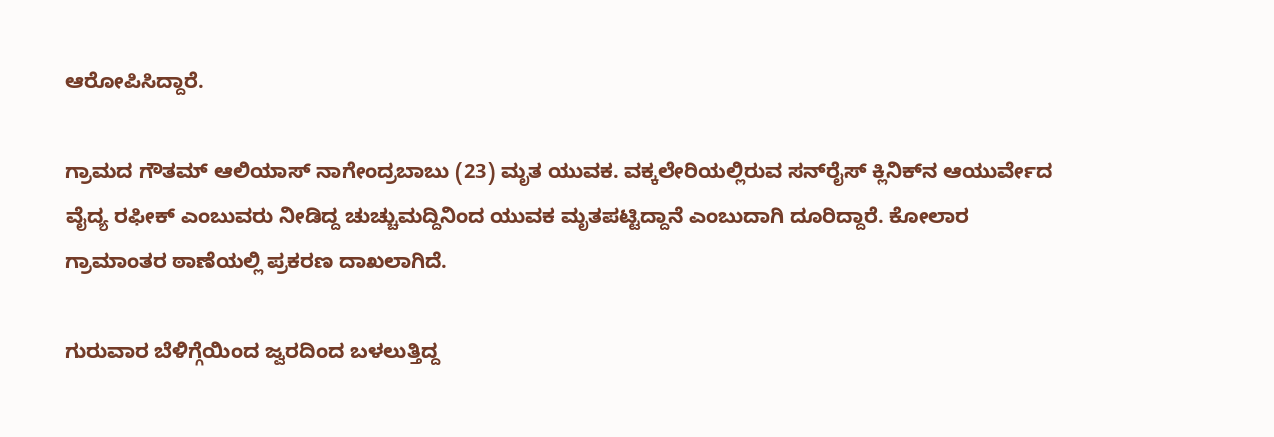ಆರೋಪಿಸಿದ್ದಾರೆ.

ಗ್ರಾಮದ ಗೌತಮ್ ಆಲಿಯಾಸ್‌ ನಾಗೇಂದ್ರಬಾಬು (23) ಮೃತ ಯುವಕ. ವಕ್ಕಲೇರಿಯಲ್ಲಿರುವ ಸನ್‌ರೈಸ್‌ ಕ್ಲಿನಿಕ್‌ನ ಆಯುರ್ವೇದ ವೈದ್ಯ ರಫೀಕ್ ಎಂಬುವರು ನೀಡಿದ್ದ ಚುಚ್ಚುಮದ್ದಿನಿಂದ ಯುವಕ ಮೃತಪಟ್ಟಿದ್ದಾನೆ ಎಂಬುದಾಗಿ ದೂರಿದ್ದಾರೆ. ಕೋಲಾರ ಗ್ರಾಮಾಂತರ ಠಾಣೆಯಲ್ಲಿ ಪ್ರಕರಣ ದಾಖಲಾಗಿದೆ.

ಗುರುವಾರ ಬೆಳಿಗ್ಗೆಯಿಂದ ಜ್ವರದಿಂದ ಬಳಲುತ್ತಿದ್ದ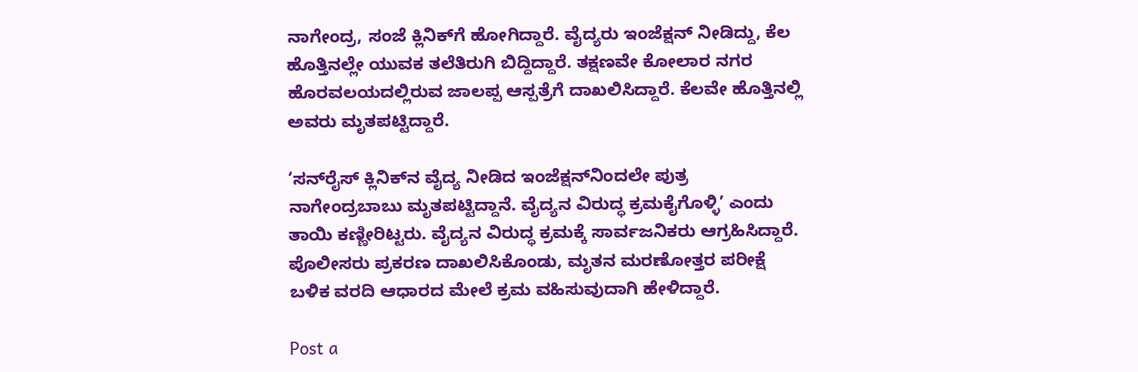ನಾಗೇಂದ್ರ, ಸಂಜೆ ಕ್ಲಿನಿಕ್‌ಗೆ ಹೋಗಿದ್ದಾರೆ. ವೈದ್ಯರು ಇಂಜೆಕ್ಷನ್‌ ನೀಡಿದ್ದು, ಕೆಲ ಹೊತ್ತಿನಲ್ಲೇ ಯುವಕ ತಲೆತಿರುಗಿ ಬಿದ್ದಿದ್ದಾರೆ. ತಕ್ಷಣವೇ ಕೋಲಾರ ನಗರ ಹೊರವಲಯದಲ್ಲಿರುವ ಜಾಲಪ್ಪ ಆಸ್ಪತ್ರೆಗೆ ದಾಖಲಿಸಿದ್ದಾರೆ. ಕೆಲವೇ ಹೊತ್ತಿನಲ್ಲಿ ಅವರು ಮೃತಪಟ್ಟಿದ್ದಾರೆ.

‘ಸನ್‌ರೈಸ್‌ ಕ್ಲಿನಿಕ್‌ನ ವೈದ್ಯ ನೀಡಿದ ಇಂಜೆಕ್ಷನ್‌ನಿಂದಲೇ ಪುತ್ರ ನಾಗೇಂದ್ರಬಾಬು ಮೃತಪಟ್ಟಿದ್ದಾನೆ. ವೈದ್ಯನ ವಿರುದ್ಧ ಕ್ರಮಕೈಗೊಳ್ಳಿ’ ಎಂದು ತಾಯಿ ಕಣ್ಣೀರಿಟ್ಟರು. ವೈದ್ಯನ ವಿರುದ್ಧ ಕ್ರಮಕ್ಕೆ ಸಾರ್ವಜನಿಕರು ಆಗ್ರಹಿಸಿದ್ದಾರೆ. ಪೊಲೀಸರು ಪ್ರಕರಣ ದಾಖಲಿಸಿಕೊಂಡು, ಮೃತನ ಮರಣೋತ್ತರ ಪರೀಕ್ಷೆ ಬಳಿಕ ವರದಿ ಆಧಾರದ ಮೇಲೆ ಕ್ರಮ ವಹಿಸುವುದಾಗಿ ಹೇಳಿದ್ದಾರೆ.

Post a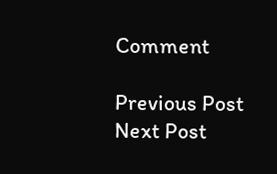Comment

Previous Post Next Post